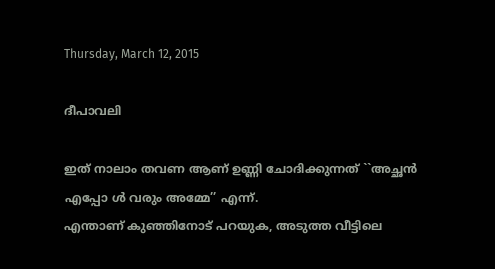Thursday, March 12, 2015

ദീപാവലി

ഇത് നാലാം തവണ ആണ് ഉണ്ണി ചോദിക്കുന്നത് ``അച്ഛന്‍ എപ്പോ ള്‍ വരും അമ്മേ’’ എന്ന്.
എന്താണ് കുഞ്ഞിനോട് പറയുക, അടുത്ത വീട്ടിലെ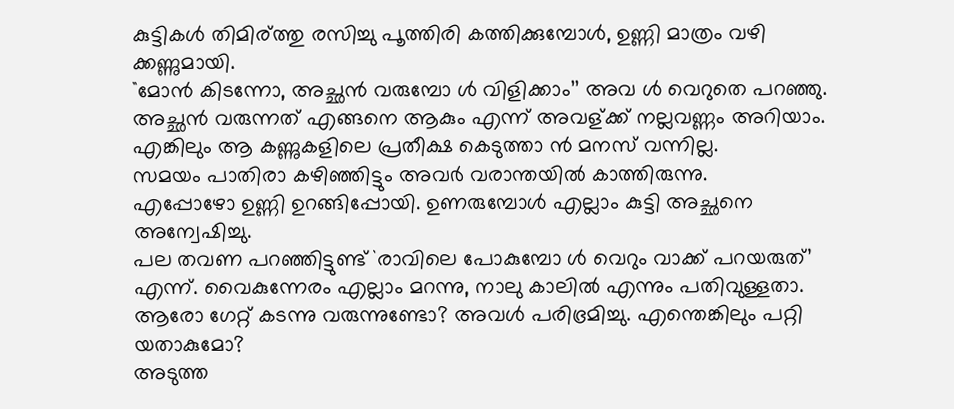കുട്ടികള്‍ തിമിര്ത്തു രസിച്ചു പൂത്തിരി കത്തിക്കുമ്പോള്‍, ഉണ്ണി മാത്രം വഴി ക്കണ്ണുമായി.
``മോന്‍ കിടന്നോ, അച്ഛന്‍ വരുമ്പോ ള്‍ വിളിക്കാം’’ അവ ള്‍ വെറുതെ പറഞ്ഞു.
അച്ഛന്‍ വരുന്നത് എങ്ങനെ ആകും എന്ന് അവള്ക്ക് നല്ലവണ്ണം അറിയാം.
എങ്കിലും ആ കണ്ണുകളിലെ പ്രതീക്ഷ കെടുത്താ ന്‍ മനസ് വന്നില്ല.
സമയം പാതിരാ കഴിഞ്ഞിട്ടും അവര്‍ വരാന്തയില്‍ കാത്തിരുന്നു.
എപ്പോഴോ ഉണ്ണി ഉറങ്ങിപ്പോയി. ഉണരുമ്പോള്‍ എല്ലാം കുട്ടി അച്ഛനെ അന്വേഷിച്ചു.
പല തവണ പറഞ്ഞിട്ടുണ്ട് `രാവിലെ പോകുമ്പോ ള്‍ വെറും വാക്ക് പറയരുത്’ എന്ന്. വൈകുന്നേരം എല്ലാം മറന്നു, നാലു കാലില്‍ എന്നും പതിവുള്ളതാ.
ആരോ ഗേറ്റ് കടന്നു വരുന്നുണ്ടോ? അവള്‍ പരിഭ്രമിച്ചു. എന്തെങ്കിലും പറ്റി യതാകുമോ?
അടുത്ത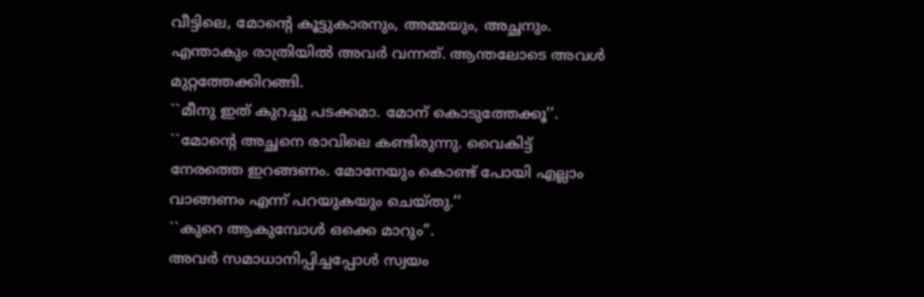വീട്ടിലെ, മോന്റെ കൂട്ടുകാരനും, അമ്മയും, അച്ഛനും. എന്താകും രാത്രിയില്‍ അവര്‍ വന്നത്. ആന്തലോടെ അവള്‍ മുറ്റത്തേക്കിറങ്ങി.
``മീനു ഇത് കുറച്ചു പടക്കമാ. മോന് കൊടുത്തേക്കൂ’’.
``മോന്റെ അച്ഛനെ രാവിലെ കണ്ടിരുന്നു. വൈകിട്ട് നേരത്തെ ഇറങ്ങണം. മോനേയും കൊണ്ട് പോയി എല്ലാം വാങ്ങണം എന്ന് പറയുകയും ചെയ്തു.’’
``കുറെ ആകുമ്പോള്‍ ഒക്കെ മാറും’’.
അവര്‍ സമാധാനിപ്പിച്ചപ്പോള്‍ സ്വയം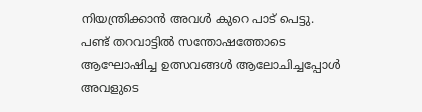നിയന്ത്രിക്കാന്‍ അവള്‍ കുറെ പാട് പെട്ടു.
പണ്ട് തറവാട്ടില്‍ സന്തോഷത്തോടെ ആഘോഷിച്ച ഉത്സവങ്ങള്‍ ആലോചിച്ചപ്പോള്‍ അവളുടെ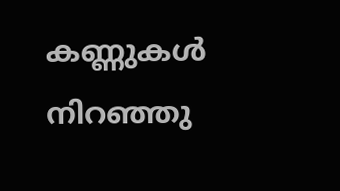കണ്ണുകള്‍ നിറഞ്ഞു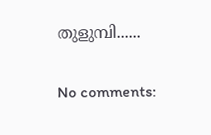തുളുമ്പി......

No comments: